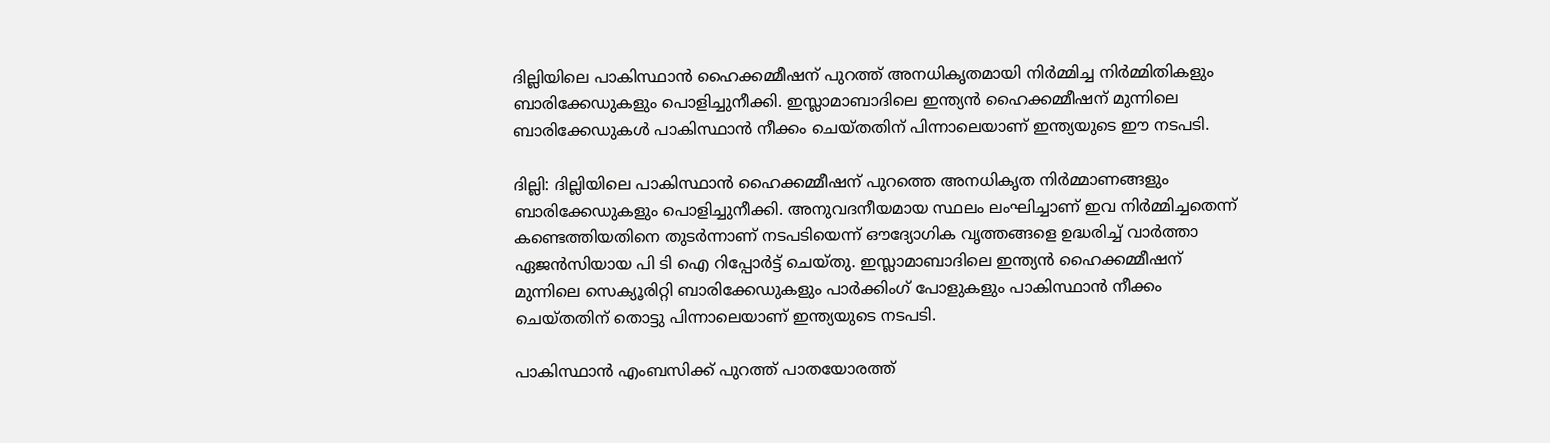ദില്ലിയിലെ പാകിസ്ഥാൻ ഹൈക്കമ്മീഷന് പുറത്ത് അനധികൃതമായി നിർമ്മിച്ച നിർമ്മിതികളും ബാരിക്കേഡുകളും പൊളിച്ചുനീക്കി. ഇസ്ലാമാബാദിലെ ഇന്ത്യൻ ഹൈക്കമ്മീഷന് മുന്നിലെ ബാരിക്കേഡുകൾ പാകിസ്ഥാൻ നീക്കം ചെയ്തതിന് പിന്നാലെയാണ് ഇന്ത്യയുടെ ഈ നടപടി.

ദില്ലി: ദില്ലിയിലെ പാകിസ്ഥാൻ ഹൈക്കമ്മീഷന് പുറത്തെ അനധികൃത നിർമ്മാണങ്ങളും ബാരിക്കേഡുകളും പൊളിച്ചുനീക്കി. അനുവദനീയമായ സ്ഥലം ലംഘിച്ചാണ് ഇവ നിർമ്മിച്ചതെന്ന് കണ്ടെത്തിയതിനെ തുടർന്നാണ് നടപടിയെന്ന് ഔദ്യോഗിക വൃത്തങ്ങളെ ഉദ്ധരിച്ച് വാർത്താ ഏജൻസിയായ പി ടി ഐ റിപ്പോർട്ട് ചെയ്തു. ഇസ്ലാമാബാദിലെ ഇന്ത്യൻ ഹൈക്കമ്മീഷന് മുന്നിലെ സെക്യൂരിറ്റി ബാരിക്കേഡുകളും പാർക്കിംഗ് പോളുകളും പാകിസ്ഥാൻ നീക്കം ചെയ്തതിന് തൊട്ടു പിന്നാലെയാണ് ഇന്ത്യയുടെ നടപടി.

പാകിസ്ഥാൻ എംബസിക്ക് പുറത്ത് പാതയോരത്ത്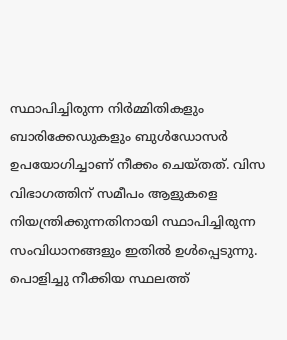സ്ഥാപിച്ചിരുന്ന നിർമ്മിതികളും ബാരിക്കേഡുകളും ബുൾഡോസർ ഉപയോഗിച്ചാണ് നീക്കം ചെയ്തത്. വിസ വിഭാഗത്തിന് സമീപം ആളുകളെ നിയന്ത്രിക്കുന്നതിനായി സ്ഥാപിച്ചിരുന്ന സംവിധാനങ്ങളും ഇതിൽ ഉൾപ്പെടുന്നു. പൊളിച്ചു നീക്കിയ സ്ഥലത്ത്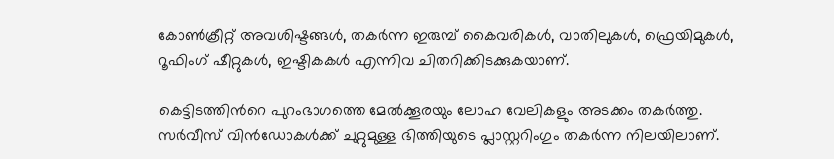കോൺക്രീറ്റ് അവശിഷ്ടങ്ങൾ, തകർന്ന ഇരുമ്പ് കൈവരികൾ, വാതിലുകൾ, ഫ്രെയിമുകൾ, റൂഫിംഗ് ഷീറ്റുകൾ, ഇഷ്ടികകൾ എന്നിവ ചിതറിക്കിടക്കുകയാണ്.

കെട്ടിടത്തിന്‍റെ പുറംഭാഗത്തെ മേൽക്കൂരയും ലോഹ വേലികളും അടക്കം തകർത്തു. സർവീസ് വിൻഡോകൾക്ക് ചുറ്റുമുള്ള ഭിത്തിയുടെ പ്ലാസ്റ്ററിംഗും തകർന്ന നിലയിലാണ്.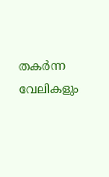തകർന്ന വേലികളും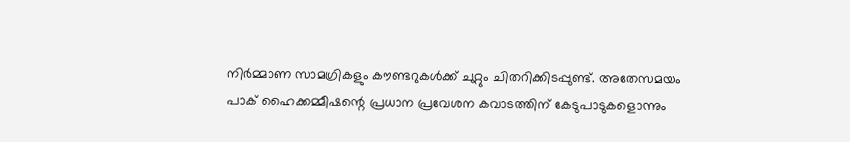നിർമ്മാണ സാമഗ്രികളും കൗണ്ടറുകൾക്ക് ചുറ്റും ചിതറിക്കിടപ്പുണ്ട്. അതേസമയം പാക് ഹൈക്കമ്മീഷന്റെ പ്രധാന പ്രവേശന കവാടത്തിന് കേടുപാടുകളൊന്നും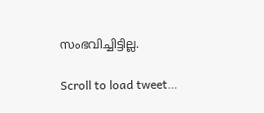സംഭവിച്ചിട്ടില്ല.

Scroll to load tweet…